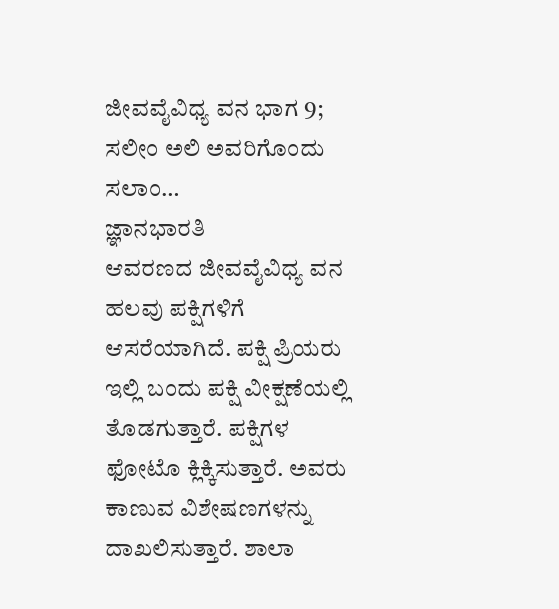ಜೀವವೈವಿಧ್ಯ ವನ ಭಾಗ 9; ಸಲೀಂ ಅಲಿ ಅವರಿಗೊಂದು ಸಲಾಂ…
ಜ್ಞಾನಭಾರತಿ
ಆವರಣದ ಜೀವವೈವಿಧ್ಯ ವನ ಹಲವು ಪಕ್ಷಿಗಳಿಗೆ ಆಸರೆಯಾಗಿದೆ. ಪಕ್ಷಿ ಪ್ರಿಯರು ಇಲ್ಲಿ ಬಂದು ಪಕ್ಷಿ ವೀಕ್ಷಣೆಯಲ್ಲಿ ತೊಡಗುತ್ತಾರೆ. ಪಕ್ಷಿಗಳ ಫೋಟೊ ಕ್ಲಿಕ್ಕಿಸುತ್ತಾರೆ. ಅವರು ಕಾಣುವ ವಿಶೇಷಣಗಳನ್ನು ದಾಖಲಿಸುತ್ತಾರೆ. ಶಾಲಾ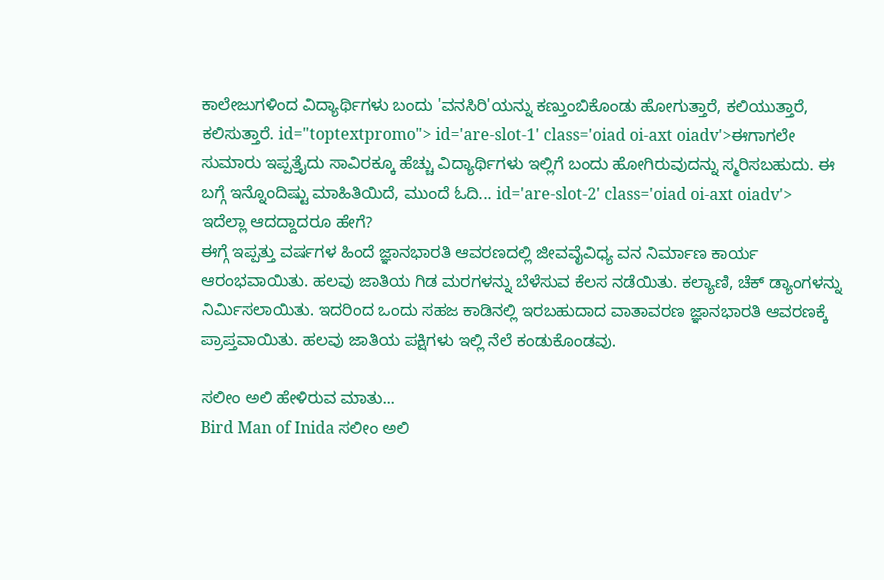ಕಾಲೇಜುಗಳಿಂದ ವಿದ್ಯಾರ್ಥಿಗಳು ಬಂದು 'ವನಸಿರಿ'ಯನ್ನು ಕಣ್ತುಂಬಿಕೊಂಡು ಹೋಗುತ್ತಾರೆ, ಕಲಿಯುತ್ತಾರೆ, ಕಲಿಸುತ್ತಾರೆ. id="toptextpromo"> id='are-slot-1' class='oiad oi-axt oiadv'>ಈಗಾಗಲೇ
ಸುಮಾರು ಇಪ್ಪತ್ತೈದು ಸಾವಿರಕ್ಕೂ ಹೆಚ್ಚು ವಿದ್ಯಾರ್ಥಿಗಳು ಇಲ್ಲಿಗೆ ಬಂದು ಹೋಗಿರುವುದನ್ನು ಸ್ಮರಿಸಬಹುದು. ಈ ಬಗ್ಗೆ ಇನ್ನೊಂದಿಷ್ಟು ಮಾಹಿತಿಯಿದೆ, ಮುಂದೆ ಓದಿ... id='are-slot-2' class='oiad oi-axt oiadv'>
ಇದೆಲ್ಲಾ ಆದದ್ದಾದರೂ ಹೇಗೆ?
ಈಗ್ಗೆ ಇಪ್ಪತ್ತು ವರ್ಷಗಳ ಹಿಂದೆ ಜ್ಞಾನಭಾರತಿ ಆವರಣದಲ್ಲಿ ಜೀವವೈವಿಧ್ಯ ವನ ನಿರ್ಮಾಣ ಕಾರ್ಯ ಆರಂಭವಾಯಿತು. ಹಲವು ಜಾತಿಯ ಗಿಡ ಮರಗಳನ್ನು ಬೆಳೆಸುವ ಕೆಲಸ ನಡೆಯಿತು. ಕಲ್ಯಾಣಿ, ಚೆಕ್ ಡ್ಯಾಂಗಳನ್ನು ನಿರ್ಮಿಸಲಾಯಿತು. ಇದರಿಂದ ಒಂದು ಸಹಜ ಕಾಡಿನಲ್ಲಿ ಇರಬಹುದಾದ ವಾತಾವರಣ ಜ್ಞಾನಭಾರತಿ ಆವರಣಕ್ಕೆ ಪ್ರಾಪ್ತವಾಯಿತು. ಹಲವು ಜಾತಿಯ ಪಕ್ಷಿಗಳು ಇಲ್ಲಿ ನೆಲೆ ಕಂಡುಕೊಂಡವು.

ಸಲೀಂ ಅಲಿ ಹೇಳಿರುವ ಮಾತು...
Bird Man of Inida ಸಲೀಂ ಅಲಿ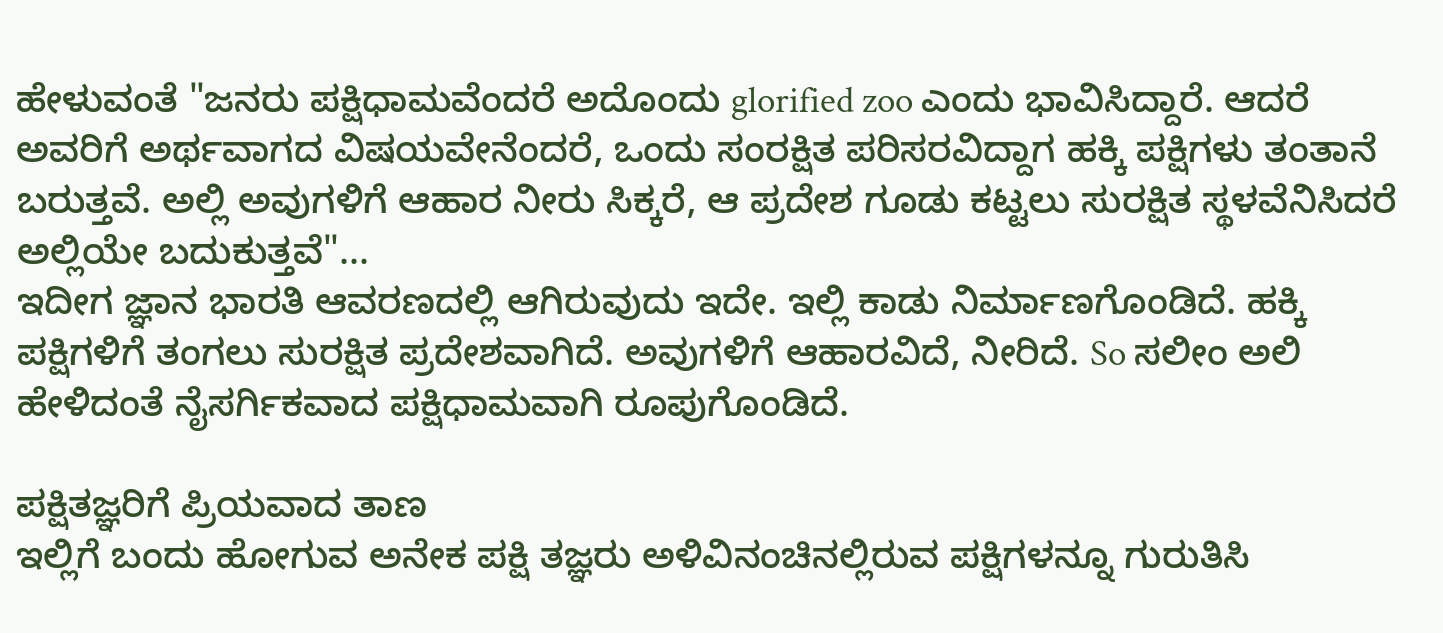ಹೇಳುವಂತೆ "ಜನರು ಪಕ್ಷಿಧಾಮವೆಂದರೆ ಅದೊಂದು glorified zoo ಎಂದು ಭಾವಿಸಿದ್ದಾರೆ. ಆದರೆ ಅವರಿಗೆ ಅರ್ಥವಾಗದ ವಿಷಯವೇನೆಂದರೆ, ಒಂದು ಸಂರಕ್ಷಿತ ಪರಿಸರವಿದ್ದಾಗ ಹಕ್ಕಿ ಪಕ್ಷಿಗಳು ತಂತಾನೆ ಬರುತ್ತವೆ. ಅಲ್ಲಿ ಅವುಗಳಿಗೆ ಆಹಾರ ನೀರು ಸಿಕ್ಕರೆ, ಆ ಪ್ರದೇಶ ಗೂಡು ಕಟ್ಟಲು ಸುರಕ್ಷಿತ ಸ್ಥಳವೆನಿಸಿದರೆ ಅಲ್ಲಿಯೇ ಬದುಕುತ್ತವೆ"...
ಇದೀಗ ಜ್ಞಾನ ಭಾರತಿ ಆವರಣದಲ್ಲಿ ಆಗಿರುವುದು ಇದೇ. ಇಲ್ಲಿ ಕಾಡು ನಿರ್ಮಾಣಗೊಂಡಿದೆ. ಹಕ್ಕಿ ಪಕ್ಷಿಗಳಿಗೆ ತಂಗಲು ಸುರಕ್ಷಿತ ಪ್ರದೇಶವಾಗಿದೆ. ಅವುಗಳಿಗೆ ಆಹಾರವಿದೆ, ನೀರಿದೆ. So ಸಲೀಂ ಅಲಿ ಹೇಳಿದಂತೆ ನೈಸರ್ಗಿಕವಾದ ಪಕ್ಷಿಧಾಮವಾಗಿ ರೂಪುಗೊಂಡಿದೆ.

ಪಕ್ಷಿತಜ್ಞರಿಗೆ ಪ್ರಿಯವಾದ ತಾಣ
ಇಲ್ಲಿಗೆ ಬಂದು ಹೋಗುವ ಅನೇಕ ಪಕ್ಷಿ ತಜ್ಞರು ಅಳಿವಿನಂಚಿನಲ್ಲಿರುವ ಪಕ್ಷಿಗಳನ್ನೂ ಗುರುತಿಸಿ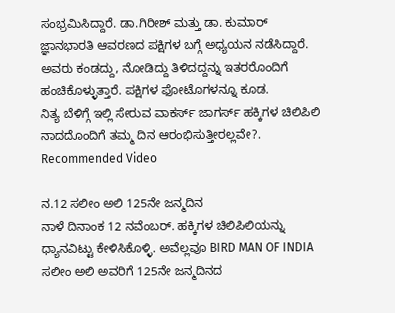ಸಂಭ್ರಮಿಸಿದ್ದಾರೆ. ಡಾ.ಗಿರೀಶ್ ಮತ್ತು ಡಾ. ಕುಮಾರ್ ಜ್ಞಾನಭಾರತಿ ಆವರಣದ ಪಕ್ಷಿಗಳ ಬಗ್ಗೆ ಅಧ್ಯಯನ ನಡೆಸಿದ್ದಾರೆ. ಅವರು ಕಂಡದ್ದು, ನೋಡಿದ್ದು ತಿಳಿದದ್ದನ್ನು ಇತರರೊಂದಿಗೆ ಹಂಚಿಕೊಳ್ಳುತ್ತಾರೆ. ಪಕ್ಷಿಗಳ ಫೋಟೊಗಳನ್ನೂ ಕೂಡ.
ನಿತ್ಯ ಬೆಳಿಗ್ಗೆ ಇಲ್ಲಿ ಸೇರುವ ವಾಕರ್ಸ್ ಜಾಗರ್ಸ್ ಹಕ್ಕಿಗಳ ಚಿಲಿಪಿಲಿ ನಾದದೊಂದಿಗೆ ತಮ್ಮ ದಿನ ಆರಂಭಿಸುತ್ತೀರಲ್ಲವೇ?.
Recommended Video

ನ.12 ಸಲೀಂ ಅಲಿ 125ನೇ ಜನ್ಮದಿನ
ನಾಳೆ ದಿನಾಂಕ 12 ನವೆಂಬರ್. ಹಕ್ಕಿಗಳ ಚಿಲಿಪಿಲಿಯನ್ನು ಧ್ಯಾನವಿಟ್ಟು ಕೇಳಿಸಿಕೊಳ್ಳಿ. ಅವೆಲ್ಲವೂ BIRD MAN OF INDIA ಸಲೀಂ ಅಲಿ ಅವರಿಗೆ 125ನೇ ಜನ್ಮದಿನದ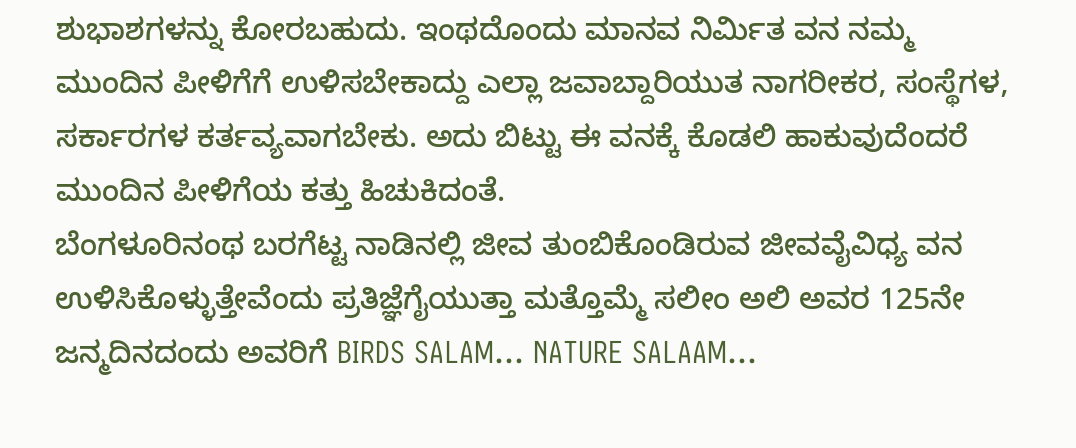ಶುಭಾಶಗಳನ್ನು ಕೋರಬಹುದು. ಇಂಥದೊಂದು ಮಾನವ ನಿರ್ಮಿತ ವನ ನಮ್ಮ ಮುಂದಿನ ಪೀಳಿಗೆಗೆ ಉಳಿಸಬೇಕಾದ್ದು ಎಲ್ಲಾ ಜವಾಬ್ದಾರಿಯುತ ನಾಗರೀಕರ, ಸಂಸ್ಥೆಗಳ, ಸರ್ಕಾರಗಳ ಕರ್ತವ್ಯವಾಗಬೇಕು. ಅದು ಬಿಟ್ಟು ಈ ವನಕ್ಕೆ ಕೊಡಲಿ ಹಾಕುವುದೆಂದರೆ ಮುಂದಿನ ಪೀಳಿಗೆಯ ಕತ್ತು ಹಿಚುಕಿದಂತೆ.
ಬೆಂಗಳೂರಿನಂಥ ಬರಗೆಟ್ಟ ನಾಡಿನಲ್ಲಿ ಜೀವ ತುಂಬಿಕೊಂಡಿರುವ ಜೀವವೈವಿಧ್ಯ ವನ ಉಳಿಸಿಕೊಳ್ಳುತ್ತೇವೆಂದು ಪ್ರತಿಜ್ಞೆಗೈಯುತ್ತಾ ಮತ್ತೊಮ್ಮೆ ಸಲೀಂ ಅಲಿ ಅವರ 125ನೇ ಜನ್ಮದಿನದಂದು ಅವರಿಗೆ BIRDS SALAM... NATURE SALAAM...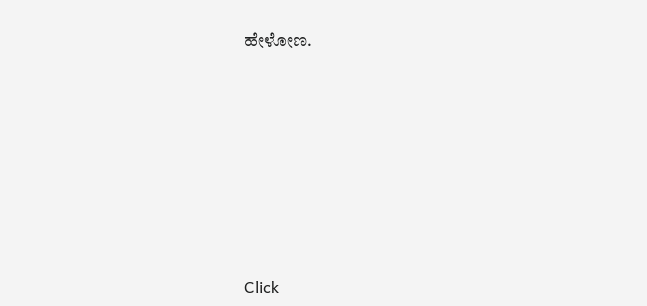ಹೇಳೋಣ.












Click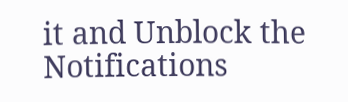it and Unblock the Notifications